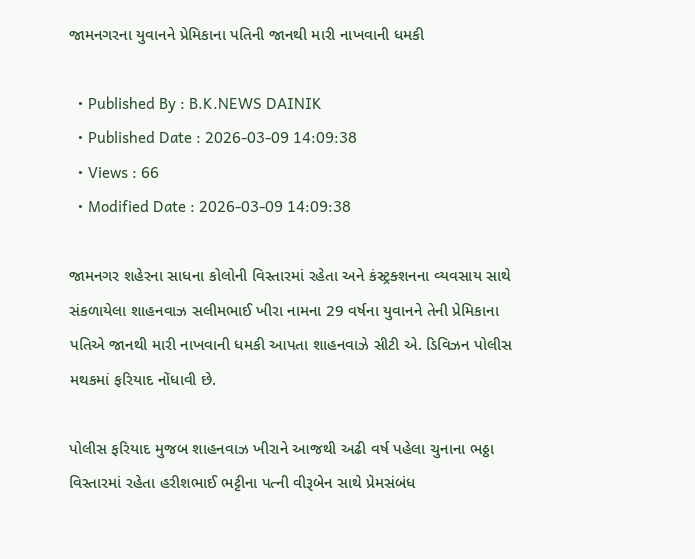જામનગરના યુવાનને પ્રેમિકાના પતિની જાનથી મારી નાખવાની ધમકી

  • Published By : B.K.NEWS DAINIK
  • Published Date : 2026-03-09 14:09:38
  • Views : 66
  • Modified Date : 2026-03-09 14:09:38

જામનગર શહેરના સાધના કોલોની વિસ્તારમાં રહેતા અને કંસ્ટ્રક્શનના વ્યવસાય સાથે સંકળાયેલા શાહનવાઝ સલીમભાઈ ખીરા નામના 29 વર્ષના યુવાનને તેની પ્રેમિકાના પતિએ જાનથી મારી નાખવાની ધમકી આપતા શાહનવાઝે સીટી એ. ડિવિઝન પોલીસ મથકમાં ફરિયાદ નોંધાવી છે.

પોલીસ ફરિયાદ મુજબ શાહનવાઝ ખીરાને આજથી અઢી વર્ષ પહેલા ચુનાના ભઠ્ઠા વિસ્તારમાં રહેતા હરીશભાઈ ભટ્ટીના પત્ની વીરૂબેન સાથે પ્રેમસંબંધ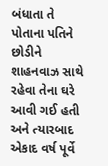બંધાતા તે પોતાના પતિને છોડીને શાહનવાઝ સાથે રહેવા તેના ઘરે આવી ગઈ હતી અને ત્યારબાદ એકાદ વર્ષ પૂર્વે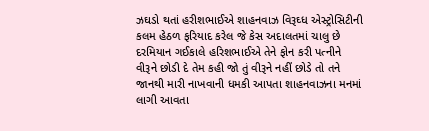ઝઘડો થતાં હરીશભાઈએ શાહનવાઝ વિરૂઘ્ધ એસ્ટ્રોસિટીની કલમ હેઠળ ફરિયાદ કરેલ જે કેસ અદાલતમાં ચાલુ છે દરમિયાન ગઈકાલે હરિશભાઈએ તેને ફોન કરી પત્નીને વીરૂને છોડી દે તેમ કહી જો તું વીરૂને નહીં છોડે તો તને જાનથી મારી નાખવાની ધમકી આપતા શાહનવાઝના મનમાં લાગી આવતા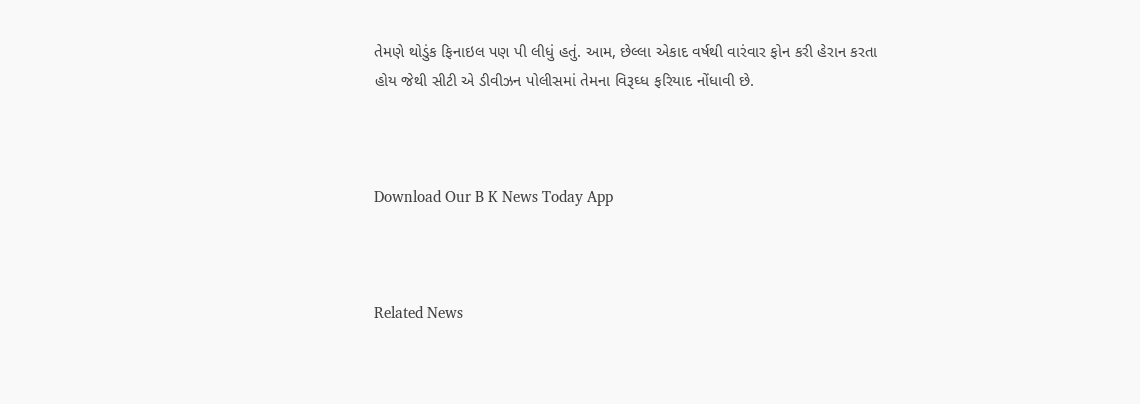તેમણે થોડુંક ફિનાઇલ પણ પી લીધું હતું. આમ, છેલ્લા એકાદ વર્ષથી વારંવાર ફોન કરી હેરાન કરતા હોય જેથી સીટી એ ડીવીઝન પોલીસમાં તેમના વિરૂઘ્ધ ફરિયાદ નોંધાવી છે.



Download Our B K News Today App



Related News